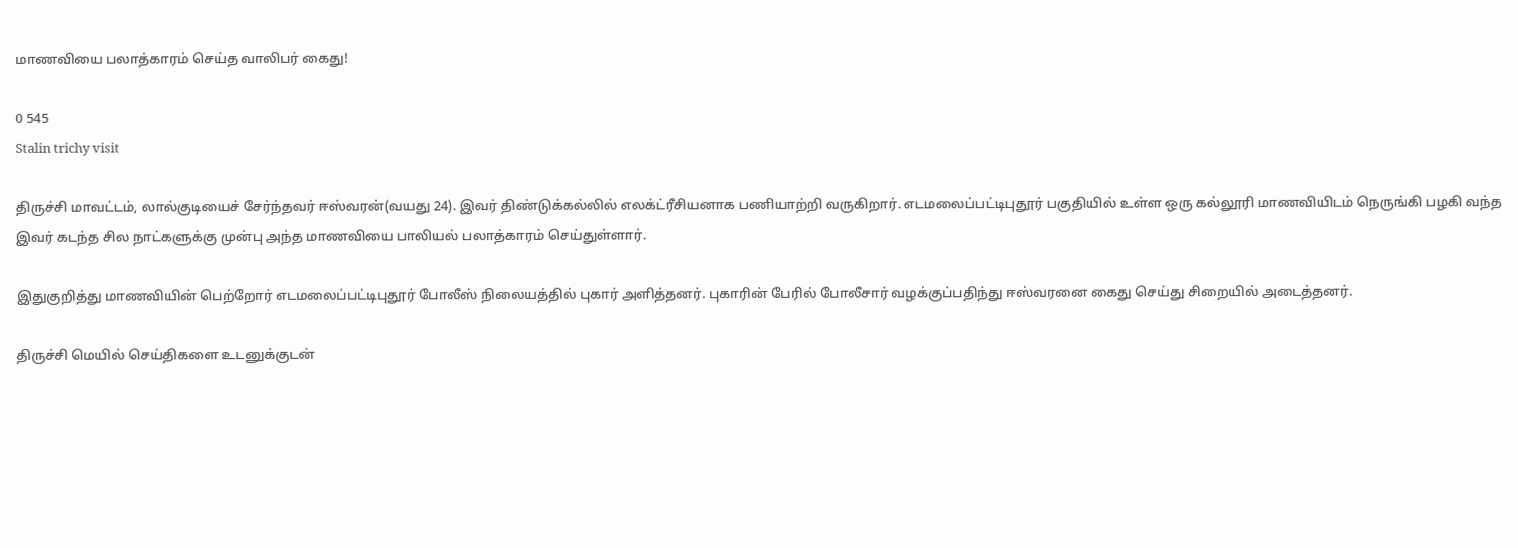மாணவியை பலாத்காரம் செய்த வாலிபர் கைது!

0 545
Stalin trichy visit

திருச்சி மாவட்டம், லால்குடியைச் சேர்ந்தவர் ஈஸ்வரன்(வயது 24). இவர் திண்டுக்கல்லில் எலக்ட்ரீசியனாக பணியாற்றி வருகிறார். எடமலைப்பட்டிபுதூர் பகுதியில் உள்ள ஒரு கல்லூரி மாணவியிடம் நெருங்கி பழகி வந்த இவர் கடந்த சில நாட்களுக்கு முன்பு அந்த மாணவியை பாலியல் பலாத்காரம் செய்துள்ளார்.

இதுகுறித்து மாணவியின் பெற்றோர் எடமலைப்பட்டிபுதூர் போலீஸ் நிலையத்தில் புகார் அளித்தனர். புகாரின் பேரில் போலீசார் வழக்குப்பதிந்து ஈஸ்வரனை கைது செய்து சிறையில் அடைத்தனர்.

திருச்சி மெயில் செய்திகளை உடனுக்குடன்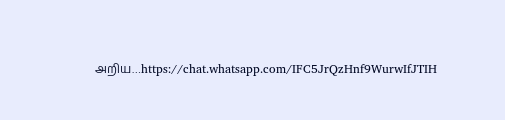அறிய…https://chat.whatsapp.com/IFC5JrQzHnf9WurwIfJTIH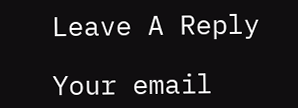Leave A Reply

Your email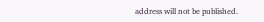address will not be published.